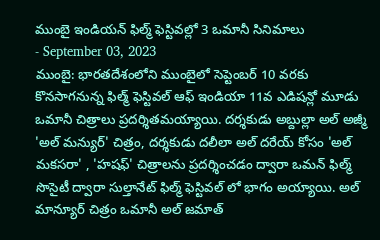ముంబై ఇండియన్ ఫిల్మ్ ఫెస్టివల్లో 3 ఒమానీ సినిమాలు
- September 03, 2023
ముంబై: భారతదేశంలోని ముంబైలో సెప్టెంబర్ 10 వరకు కొనసాగనున్న ఫిల్మ్ ఫెస్టివల్ ఆఫ్ ఇండియా 11వ ఎడిషన్లో మూడు ఒమానీ చిత్రాలు ప్రదర్శితమయ్యాయి. దర్శకుడు అబ్దుల్లా అల్ అజ్మీ 'అల్ మన్యుర్' చిత్రం, దర్శకుడు దలీలా అల్ దరేయ్ కోసం 'అల్ మకసరా' , 'హషఫ్' చిత్రాలను ప్రదర్శించడం ద్వారా ఒమన్ ఫిల్మ్ సొసైటీ ద్వారా సుల్తానేట్ ఫిల్మ్ ఫెస్టివల్ లో భాగం అయ్యాయి. అల్ మాన్యూర్ చిత్రం ఒమానీ అల్ జమాత్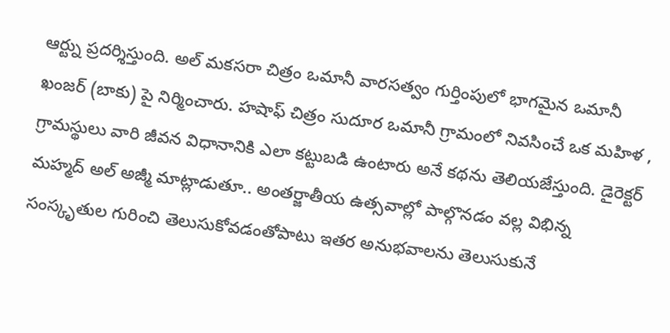ఆర్ట్ను ప్రదర్శిస్తుంది. అల్ మకసరా చిత్రం ఒమానీ వారసత్వం గుర్తింపులో భాగమైన ఒమానీ ఖంజర్ (బాకు) పై నిర్మించారు. హషాఫ్ చిత్రం సుదూర ఒమానీ గ్రామంలో నివసించే ఒక మహిళ , గ్రామస్థులు వారి జీవన విధానానికి ఎలా కట్టుబడి ఉంటారు అనే కథను తెలియజేస్తుంది. డైరెక్టర్ మహ్మద్ అల్ అజ్మీ మాట్లాడుతూ.. అంతర్జాతీయ ఉత్సవాల్లో పాల్గొనడం వల్ల విభిన్న సంస్కృతుల గురించి తెలుసుకోవడంతోపాటు ఇతర అనుభవాలను తెలుసుకునే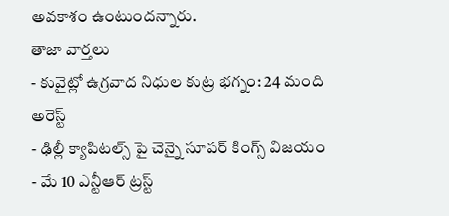అవకాశం ఉంటుందన్నారు.
తాజా వార్తలు
- కువైట్లో ఉగ్రవాద నిధుల కుట్ర భగ్నం: 24 మంది అరెస్ట్
- ఢిల్లీ క్యాపిటల్స్ పై చెన్నై సూపర్ కింగ్స్ విజయం
- మే 10 ఎన్టీఆర్ ట్రస్ట్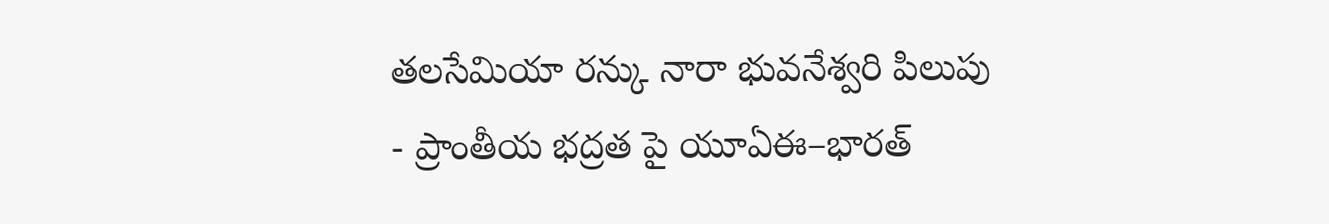తలసేమియా రన్కు నారా భువనేశ్వరి పిలుపు
- ప్రాంతీయ భద్రత పై యూఏఈ–భారత్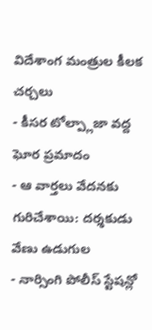విదేశాంగ మంత్రుల కీలక చర్చలు
- కీసర టోల్ప్లాజా వద్ద ఘోర ప్రమాదం
- ఆ వార్తలు వేదనకు గురిచేశాయి: దర్శకుడు వేణు ఉడుగుల
- నార్సింగి పోలీస్ స్టేషన్లో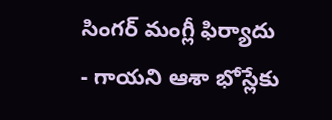సింగర్ మంగ్లీ ఫిర్యాదు
- గాయని ఆశా భోస్లేకు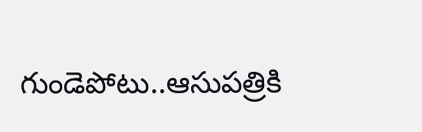గుండెపోటు..ఆసుపత్రికి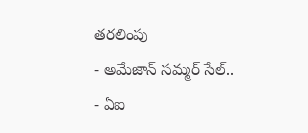తరలింపు
- అమేజాన్ సమ్మర్ సేల్..
- ఏఐ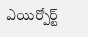ఎయిర్పోర్ట్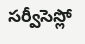సర్వీసెస్లో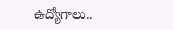ఉద్యోగాలు..